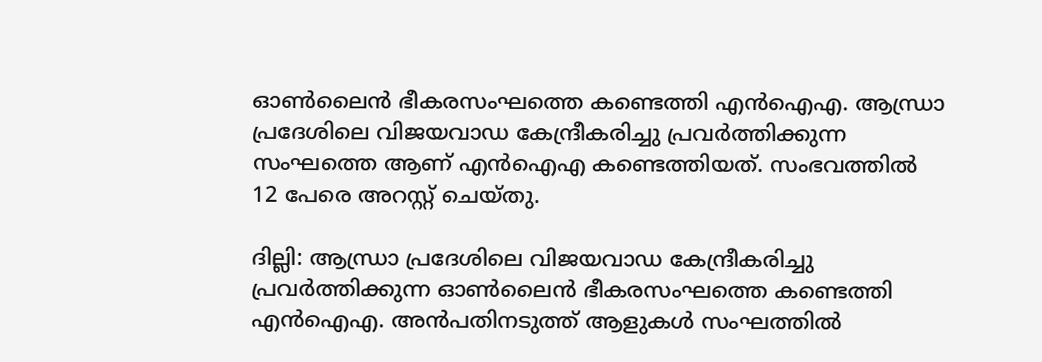ഓൺലൈൻ ഭീകരസംഘത്തെ കണ്ടെത്തി എൻഐഎ. ആന്ധ്രാ പ്രദേശിലെ വിജയവാഡ കേന്ദ്രീകരിച്ചു പ്രവർത്തിക്കുന്ന സംഘത്തെ ആണ് എൻഐഎ കണ്ടെത്തിയത്. സംഭവത്തിൽ 12 പേരെ അറസ്റ്റ് ചെയ്തു.

ദില്ലി: ആന്ധ്രാ പ്രദേശിലെ വിജയവാഡ കേന്ദ്രീകരിച്ചു പ്രവർത്തിക്കുന്ന ഓൺലൈൻ ഭീകരസംഘത്തെ കണ്ടെത്തി എൻഐഎ. അൻപതിനടുത്ത് ആളുകൾ സംഘത്തിൽ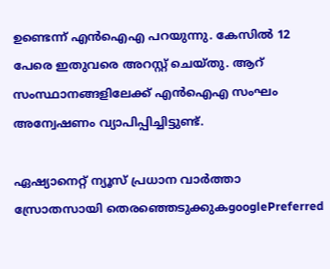ഉണ്ടെന്ന് എൻഐഎ പറയുന്നു. കേസിൽ 12 പേരെ ഇതുവരെ അറസ്റ്റ് ചെയ്തു. ആറ് സംസ്ഥാനങ്ങളിലേക്ക് എൻഐഎ സംഘം അന്വേഷണം വ്യാപിപ്പിച്ചിട്ടുണ്ട്.

ഏഷ്യാനെറ്റ് ന്യൂസ് പ്രധാന വാർത്താ സ്രോതസായി തെരഞ്ഞെടുക്കുകgooglePreferred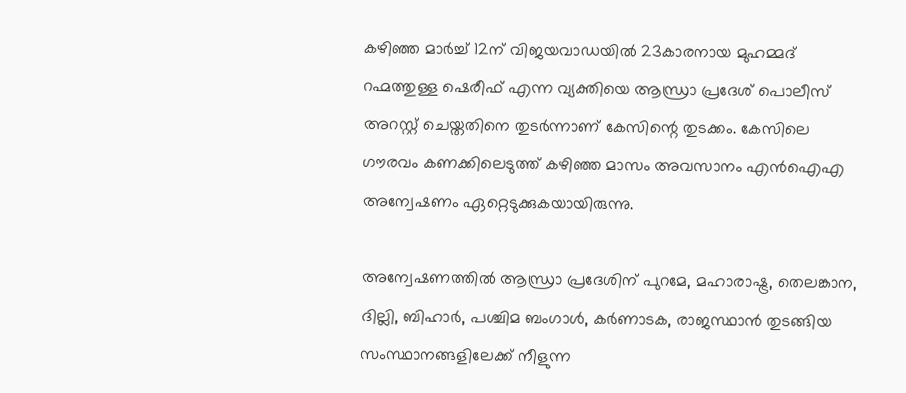കഴിഞ്ഞ മാർച്ച് 12ന് വിജയവാഡയിൽ 23കാരനായ മുഹമ്മദ് റഹ്മത്തുള്ള ഷെരീഫ് എന്ന വ്യക്തിയെ ആന്ധ്രാ പ്രദേശ് പൊലീസ് അറസ്റ്റ് ചെയ്തതിനെ തുടർന്നാണ് കേസിന്റെ തുടക്കം. കേസിലെ ഗൗരവം കണക്കിലെടുത്ത് കഴിഞ്ഞ മാസം അവസാനം എൻഐഎ അന്വേഷണം ഏറ്റെടുക്കുകയായിരുന്നു.

അന്വേഷണത്തിൽ ആന്ധ്രാ പ്രദേശിന് പുറമേ, മഹാരാഷ്ട്ര, തെലങ്കാന, ദില്ലി, ബിഹാ‍ർ, പശ്ചിമ ബംഗാൾ, കർണാടക, രാജസ്ഥാൻ തുടങ്ങിയ സംസ്ഥാനങ്ങളിലേക്ക് നീളുന്ന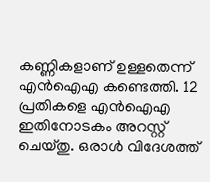കണ്ണികളാണ് ഉള്ളതെന്ന് എൻഐഎ കണ്ടെത്തി. 12 പ്രതികളെ എൻഐഎ ഇതിനോടകം അറസ്റ്റ് ചെയ്തു. ഒരാൾ വിദേശത്ത്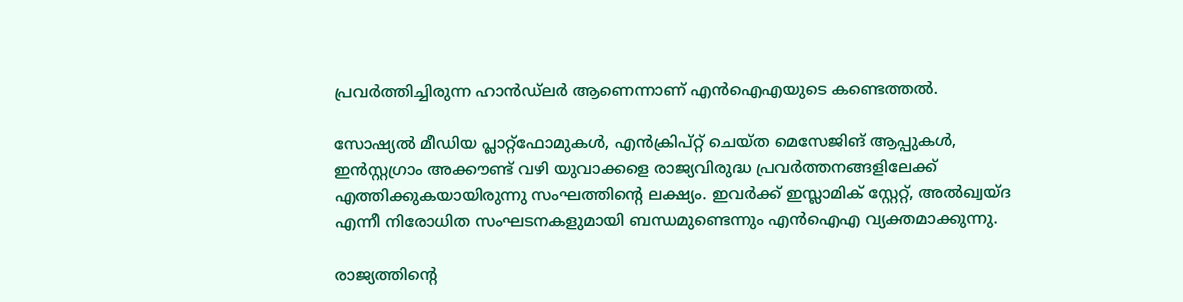പ്രവ‍ർത്തിച്ചിരുന്ന ഹാൻഡ്‍ലർ ആണെന്നാണ് എൻഐഎയുടെ കണ്ടെത്തൽ.

സോഷ്യൽ മീഡിയ പ്ലാറ്റ്ഫോമുകൾ, എൻക്രിപ്റ്റ് ചെയ്ത മെസേജിങ് ആപ്പുകൾ, ഇൻസ്റ്റഗ്രാം അക്കൗണ്ട് വഴി യുവാക്കളെ രാജ്യവിരുദ്ധ പ്രവ‍ർത്തനങ്ങളിലേക്ക് എത്തിക്കുകയായിരുന്നു സംഘത്തിൻ്റെ ലക്ഷ്യം. ഇവർക്ക് ഇസ്ലാമിക് സ്റ്റേറ്റ്, അൽഖ്വയ്ദ എന്നീ നിരോധിത സംഘടനകളുമായി ബന്ധമുണ്ടെന്നും എൻഐഎ വ്യക്തമാക്കുന്നു.

രാജ്യത്തിൻ്റെ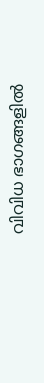വിവിധ ഭാഗങ്ങളിൽ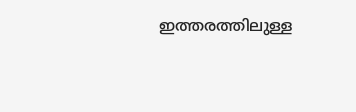ഇത്തരത്തിലുള്ള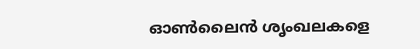ഓൺലൈൻ ശൃംഖലകളെ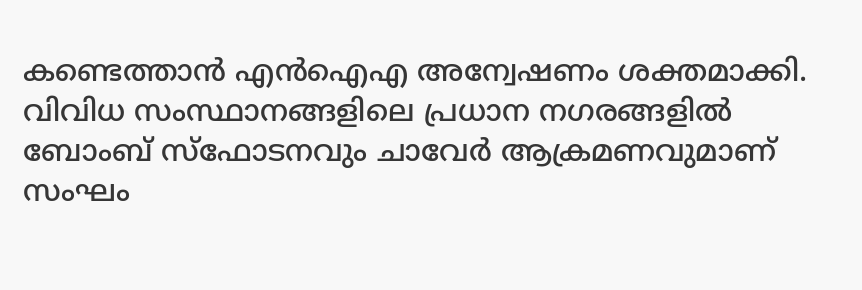കണ്ടെത്താൻ എൻഐഎ അന്വേഷണം ശക്തമാക്കി. വിവിധ സംസ്ഥാനങ്ങളിലെ പ്രധാന നഗരങ്ങളിൽ ബോംബ് സ്ഫോടനവും ചാവേർ ആക്രമണവുമാണ് സംഘം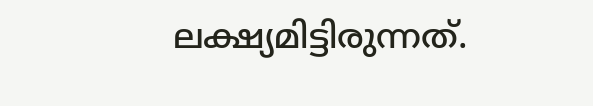ലക്ഷ്യമിട്ടിരുന്നത്.